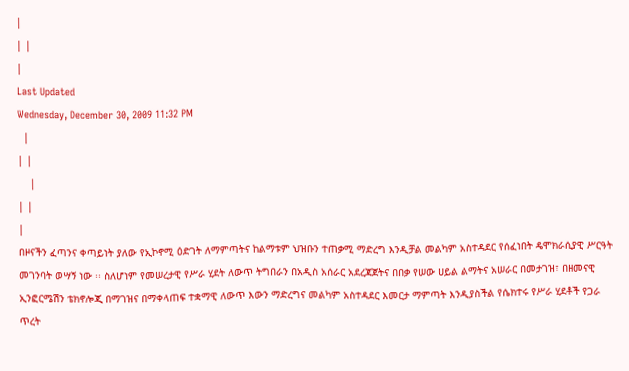|
| |
|
Last Updated
Wednesday, December 30, 2009 11:32 PM
  |
| |
    |
| |
|
በዞናችን ፈጣንና ቀጣይነት ያለው የኢኮኖሚ ዕድገት ለማምጣትና ከልማቱም ህዝቡን ተጠቃሚ ማድረግ እንዲቻል መልካም አስተዳደር የሰፈነበት ዴሞክራሲያዊ ሥርዓት መገንባት ወሣኝ ነው ፡፡ ስለሆነም የመሠረታዊ የሥራ ሂደት ለውጥ ትግበራን በአዲስ አሰራር አደረጃጀትና በበቃ የሠው ሀይል ልማትና አሠራር በመታገዝ፣ በዘመናዊ ኢንፎርሜሽን ቴክኖሎጂ በማገዝና በማቀላጠፍ ተቋማዊ ለውጥ እውን ማድረግና መልካም አስተዳደር እመርታ ማምጣት እንዲያስችል የሴክተሩ የሥራ ሂደቶች የጋራ ጥረት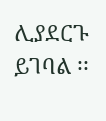ሊያደርጉ ይገባል ፡፡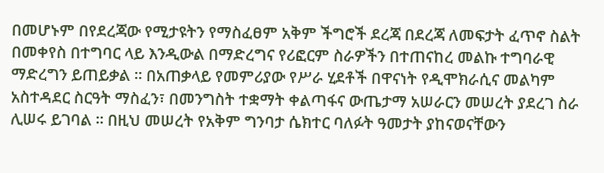በመሆኑም በየደረጃው የሚታዩትን የማስፈፀም አቅም ችግሮች ደረጃ በደረጃ ለመፍታት ፈጥኖ ስልት በመቀየስ በተግባር ላይ እንዲውል በማድረግና የሪፎርም ስራዎችን በተጠናከረ መልኩ ተግባራዊ ማድረግን ይጠይቃል ፡፡ በአጠቃላይ የመምሪያው የሥራ ሂደቶች በዋናነት የዲሞክራሲና መልካም አስተዳደር ስርዓት ማስፈን፣ በመንግስት ተቋማት ቀልጣፋና ውጤታማ አሠራርን መሠረት ያደረገ ስራ ሊሠሩ ይገባል ፡፡ በዚህ መሠረት የአቅም ግንባታ ሴክተር ባለፉት ዓመታት ያከናወናቸውን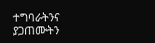ተግባራትንና ያጋጠሙትን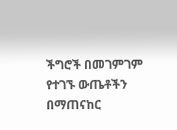ችግሮች በመገምገም የተገኙ ውጤቶችን በማጠናከር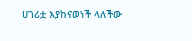ሀገሪቷ እያከናወነች ላለችው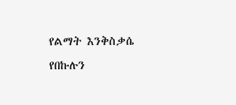የልማት እንቅስቃሴ የበኩሉን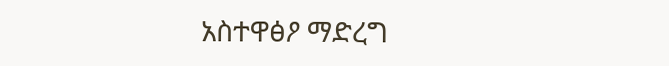አስተዋፅዖ ማድረግ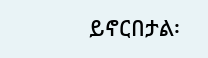ይኖርበታል፡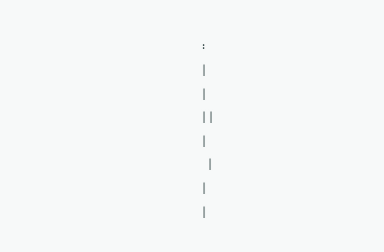፡
|
|
| |
|
  |
|
|